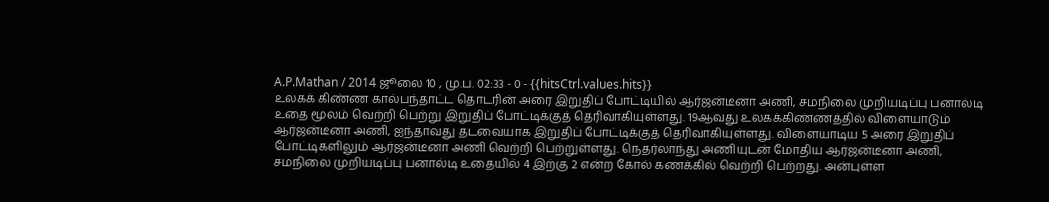A.P.Mathan / 2014 ஜூலை 10 , மு.ப. 02:33 - 0 - {{hitsCtrl.values.hits}}
உலகக் கிண்ண கால்பந்தாட்ட தொடரின் அரை இறுதிப் போட்டியில் ஆர்ஜன்டீனா அணி, சமநிலை முறியடிப்பு பனால்டி உதை மூலம் வெற்றி பெற்று இறுதிப் போட்டிக்குத் தெரிவாகியுள்ளது. 19ஆவது உலகக்கிண்ணத்தில் விளையாடும் ஆர்ஜன்டீனா அணி, ஐந்தாவது தடவையாக இறுதிப் போட்டிக்குத் தெரிவாகியுள்ளது. விளையாடிய 5 அரை இறுதிப் போட்டிகளிலும் ஆர்ஜன்டீனா அணி வெற்றி பெற்றுள்ளது. நெதர்லாந்து அணியுடன் மோதிய ஆர்ஜன்டீனா அணி, சமநிலை முறியடிப்பு பனால்டி உதையில் 4 இற்கு 2 என்ற கோல் கணக்கில் வெற்றி பெற்றது. அன்புள்ள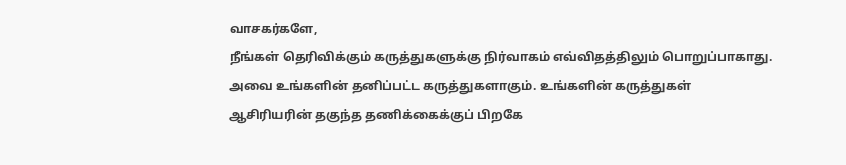வாசகர்களே,
நீங்கள் தெரிவிக்கும் கருத்துகளுக்கு நிர்வாகம் எவ்விதத்திலும் பொறுப்பாகாது. அவை உங்களின் தனிப்பட்ட கருத்துகளாகும். உங்களின் கருத்துகள் ஆசிரியரின் தகுந்த தணிக்கைக்குப் பிறகே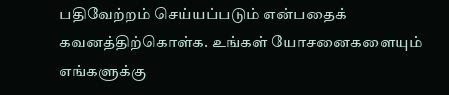பதிவேற்றம் செய்யப்படும் என்பதைக் கவனத்திற்கொள்க. உங்கள் யோசனைகளையும் எங்களுக்கு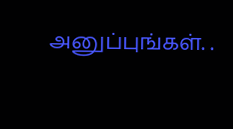அனுப்புங்கள். .